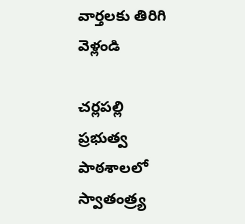వార్తలకు తిరిగి వెళ్లండి

చర్లపల్లి ప్రభుత్వ పాఠశాలలో స్వాతంత్ర్య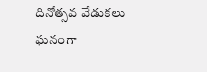దినోత్సవ వేడుకలు ఘనంగా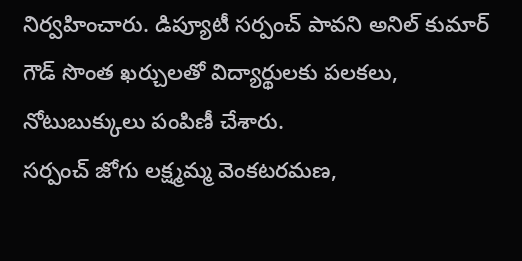నిర్వహించారు. డిప్యూటీ సర్పంచ్ పావని అనిల్ కుమార్ గౌడ్ సొంత ఖర్చులతో విద్యార్థులకు పలకలు, నోటుబుక్కులు పంపిణీ చేశారు.
సర్పంచ్ జోగు లక్ష్మమ్మ వెంకటరమణ,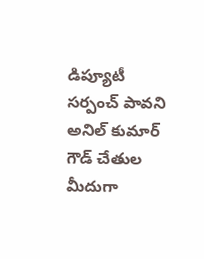డిప్యూటీ సర్పంచ్ పావని అనిల్ కుమార్ గౌడ్ చేతుల మీదుగా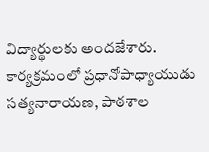విద్యార్థులకు అందజేశారు. కార్యక్రమంలో ప్రధానోపాధ్యాయుడు సత్యనారాయణ, పాఠశాల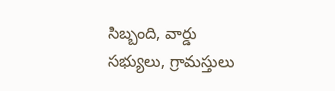సిబ్బంది, వార్డు సభ్యులు, గ్రామస్తులు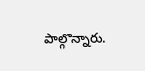పాల్గొన్నారు.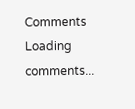Comments
Loading comments...